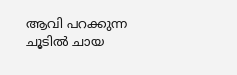ആവി പറക്കുന്ന ചൂടിൽ ചായ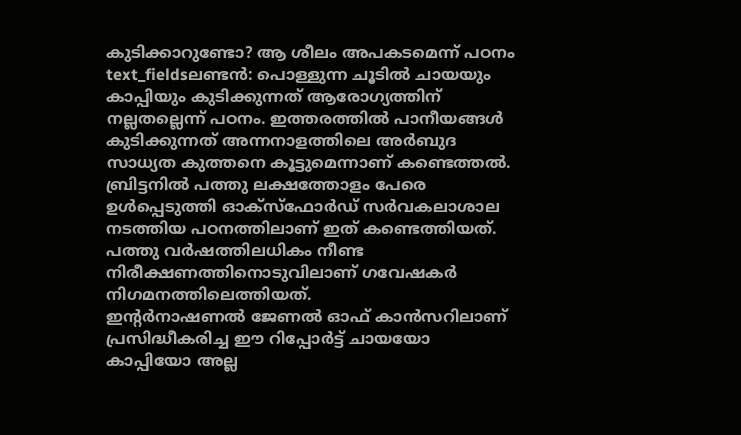കുടിക്കാറുണ്ടോ? ആ ശീലം അപകടമെന്ന് പഠനം
text_fieldsലണ്ടൻ: പൊള്ളുന്ന ചൂടിൽ ചായയും കാപ്പിയും കുടിക്കുന്നത് ആരോഗ്യത്തിന് നല്ലതല്ലെന്ന് പഠനം. ഇത്തരത്തിൽ പാനീയങ്ങൾ കുടിക്കുന്നത് അന്നനാളത്തിലെ അർബുദ സാധ്യത കുത്തനെ കൂട്ടുമെന്നാണ് കണ്ടെത്തൽ.
ബ്രിട്ടനിൽ പത്തു ലക്ഷത്തോളം പേരെ ഉൾപ്പെടുത്തി ഓക്സ്ഫോർഡ് സർവകലാശാല നടത്തിയ പഠനത്തിലാണ് ഇത് കണ്ടെത്തിയത്. പത്തു വർഷത്തിലധികം നീണ്ട നിരീക്ഷണത്തിനൊടുവിലാണ് ഗവേഷകർ നിഗമനത്തിലെത്തിയത്.
ഇന്റർനാഷണൽ ജേണൽ ഓഫ് കാൻസറിലാണ് പ്രസിദ്ധീകരിച്ച ഈ റിപ്പോർട്ട് ചായയോ കാപ്പിയോ അല്ല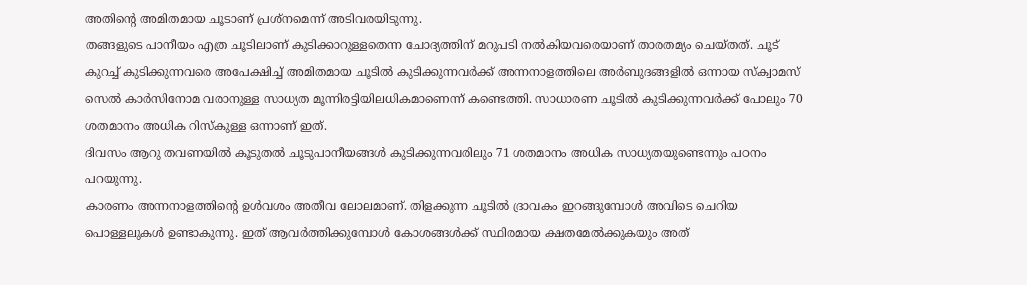അതിന്റെ അമിതമായ ചൂടാണ് പ്രശ്നമെന്ന് അടിവരയിടുന്നു.
തങ്ങളുടെ പാനീയം എത്ര ചൂടിലാണ് കുടിക്കാറുള്ളതെന്ന ചോദ്യത്തിന് മറുപടി നൽകിയവരെയാണ് താരതമ്യം ചെയ്തത്. ചൂട് കുറച്ച് കുടിക്കുന്നവരെ അപേക്ഷിച്ച് അമിതമായ ചൂടിൽ കുടിക്കുന്നവർക്ക് അന്നനാളത്തിലെ അർബുദങ്ങളിൽ ഒന്നായ സ്ക്വാമസ് സെൽ കാർസിനോമ വരാനുള്ള സാധ്യത മൂന്നിരട്ടിയിലധികമാണെന്ന് കണ്ടെത്തി. സാധാരണ ചൂടിൽ കുടിക്കുന്നവർക്ക് പോലും 70 ശതമാനം അധിക റിസ്കുള്ള ഒന്നാണ് ഇത്.
ദിവസം ആറു തവണയിൽ കൂടുതൽ ചൂടുപാനീയങ്ങൾ കുടിക്കുന്നവരിലും 71 ശതമാനം അധിക സാധ്യതയുണ്ടെന്നും പഠനം പറയുന്നു.
കാരണം അന്നനാളത്തിന്റെ ഉൾവശം അതീവ ലോലമാണ്. തിളക്കുന്ന ചൂടിൽ ദ്രാവകം ഇറങ്ങുമ്പോൾ അവിടെ ചെറിയ പൊള്ളലുകൾ ഉണ്ടാകുന്നു. ഇത് ആവർത്തിക്കുമ്പോൾ കോശങ്ങൾക്ക് സ്ഥിരമായ ക്ഷതമേൽക്കുകയും അത്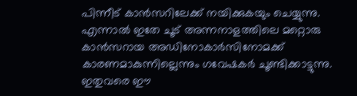പിന്നീട് കാൻസറിലേക്ക് നയിക്കുകയും ചെയ്യുന്നു.
എന്നാൽ ഇതേ ചൂട് അന്നനാളത്തിലെ മറ്റൊരു കാൻസറായ അഡിനോകാർസിനോമക്ക് കാരണമാകുന്നില്ലെന്നും ഗവേഷകർ ചൂണ്ടിക്കാട്ടുന്നു.
ഇതുവരെ ഈ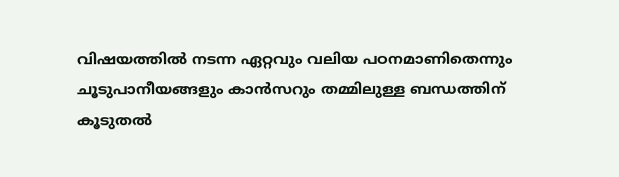വിഷയത്തിൽ നടന്ന ഏറ്റവും വലിയ പഠനമാണിതെന്നും ചൂടുപാനീയങ്ങളും കാൻസറും തമ്മിലുള്ള ബന്ധത്തിന് കൂടുതൽ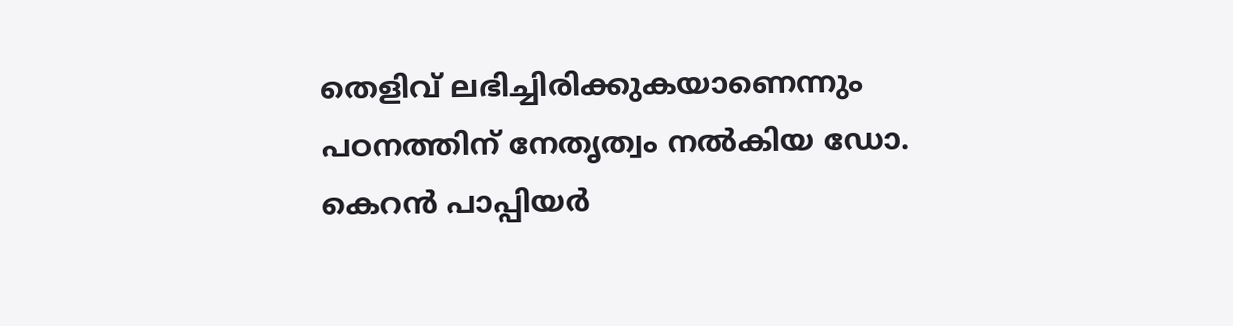തെളിവ് ലഭിച്ചിരിക്കുകയാണെന്നും പഠനത്തിന് നേതൃത്വം നൽകിയ ഡോ. കെറൻ പാപ്പിയർ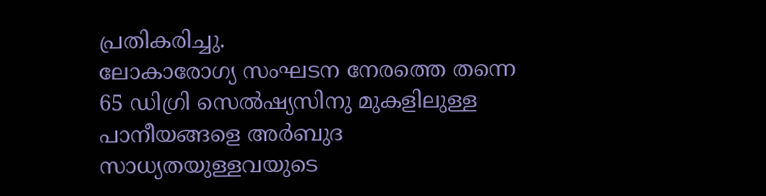പ്രതികരിച്ചു.
ലോകാരോഗ്യ സംഘടന നേരത്തെ തന്നെ 65 ഡിഗ്രി സെൽഷ്യസിനു മുകളിലുള്ള പാനീയങ്ങളെ അർബുദ സാധ്യതയുള്ളവയുടെ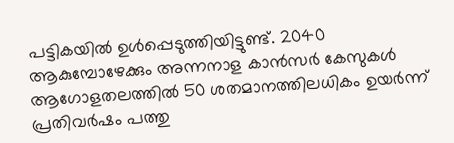പട്ടികയിൽ ഉൾപ്പെടുത്തിയിട്ടുണ്ട്. 2040 ആകുമ്പോഴേക്കും അന്നനാള കാൻസർ കേസുകൾ ആഗോളതലത്തിൽ 50 ശതമാനത്തിലധികം ഉയർന്ന് പ്രതിവർഷം പത്തു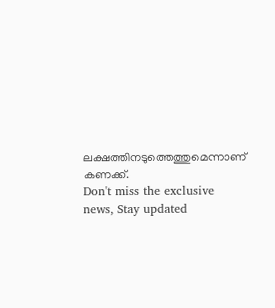ലക്ഷത്തിനടുത്തെത്തുമെന്നാണ് കണക്ക്.
Don't miss the exclusive news, Stay updated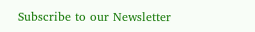Subscribe to our Newsletter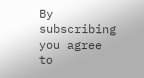By subscribing you agree to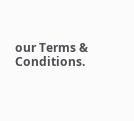our Terms & Conditions.